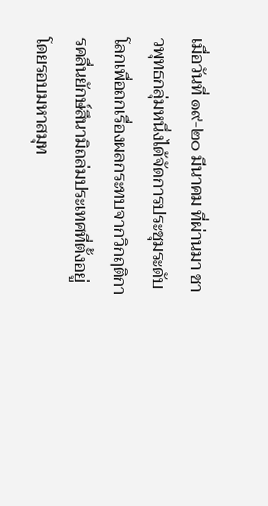เมื่อวันที่ ๑๙-๒๐ มีนาคม ที่ผ่านมา ชาวพุทธกลุ่มหนึ่งได้จัดการประชุมระดับโลกเพื่อถกเรื่องผลกระทบจากวิกฤติการคลื่นยักษ์สึนามิถล่มประเทศที่ตั้งอยู่โดยรอบมหาสมุท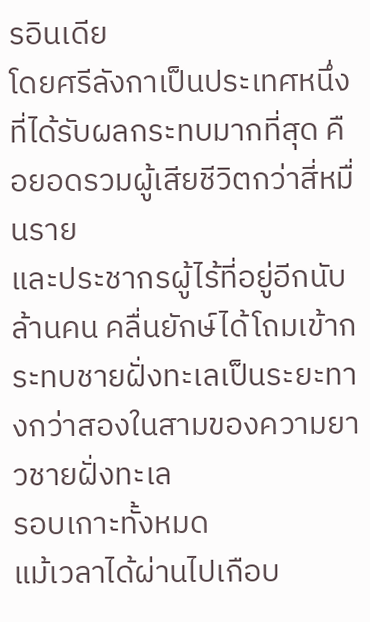รอินเดีย
โดยศรีลังกาเป็นประเทศหนึ่งที่ได้รับผลกระทบมากที่สุด คือยอดรวมผู้เสียชีวิตกว่าสี่หมื่นราย
และประชากรผู้ไร้ที่อยู่อีกนับล้านคน คลื่นยักษ์ได้โถมเข้ากระทบชายฝั่งทะเลเป็นระยะทางกว่าสองในสามของความยาวชายฝั่งทะเล
รอบเกาะทั้งหมด
แม้เวลาได้ผ่านไปเกือบ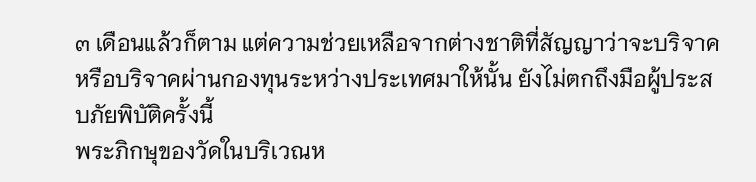๓ เดือนแล้วก็ตาม แต่ความช่วยเหลือจากต่างชาติที่สัญญาว่าจะบริจาค
หรือบริจาคผ่านกองทุนระหว่างประเทศมาให้นั้น ยังไม่ตกถึงมือผู้ประสบภัยพิบัติครั้งนี้
พระภิกษุของวัดในบริเวณห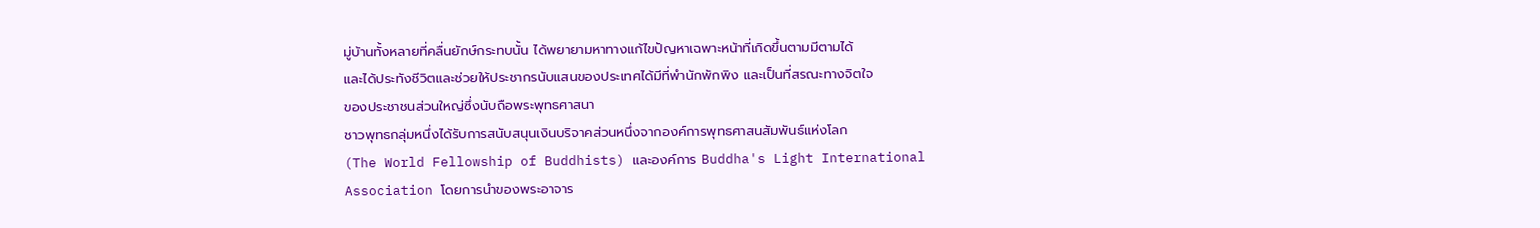มู่บ้านทั้งหลายที่คลื่นยักษ์กระทบนั้น ได้พยายามหาทางแก้ไขปัญหาเฉพาะหน้าที่เกิดขึ้นตามมีตามได้
และได้ประทังชีวิตและช่วยให้ประชากรนับแสนของประเทศได้มีที่พำนักพักพิง และเป็นที่สรณะทางจิตใจ
ของประชาชนส่วนใหญ่ซึ่งนับถือพระพุทธศาสนา
ชาวพุทธกลุ่มหนึ่งได้รับการสนับสนุนเงินบริจาคส่วนหนึ่งจากองค์การพุทธศาสนสัมพันธ์แห่งโลก
(The World Fellowship of Buddhists) และองค์การ Buddha's Light International
Association โดยการนำของพระอาจาร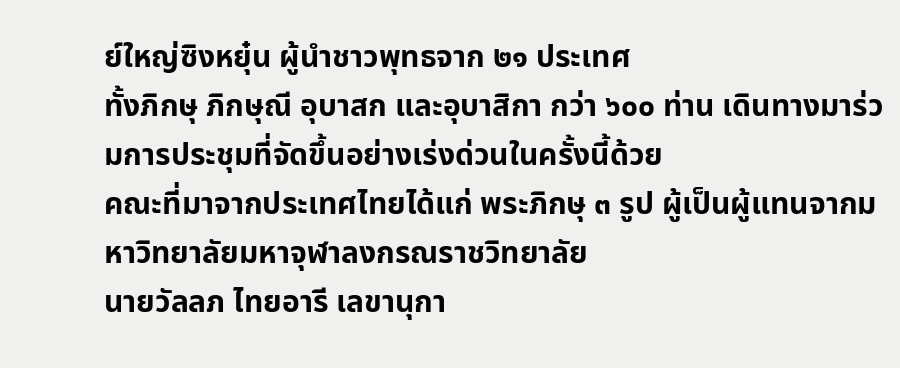ย์ใหญ่ซิงหยุ๋น ผู้นำชาวพุทธจาก ๒๑ ประเทศ
ทั้งภิกษุ ภิกษุณี อุบาสก และอุบาสิกา กว่า ๖๐๐ ท่าน เดินทางมาร่วมการประชุมที่จัดขึ้นอย่างเร่งด่วนในครั้งนี้ด้วย
คณะที่มาจากประเทศไทยได้แก่ พระภิกษุ ๓ รูป ผู้เป็นผู้แทนจากมหาวิทยาลัยมหาจุฬาลงกรณราชวิทยาลัย
นายวัลลภ ไทยอารี เลขานุกา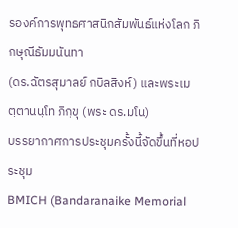รองค์การพุทธศาสนิกสัมพันธ์แห่งโลก ภิกษุณีธัมมนันทา
(ดร.ฉัตรสุมาลย์ กบิลสิงห์) และพระเมตฺตานนฺโท ภิกฺขุ (พระ ดร.มโน)
บรรยากาศการประชุมครั้งนี้จัดขึ้นที่หอประชุม
BMICH (Bandaranaike Memorial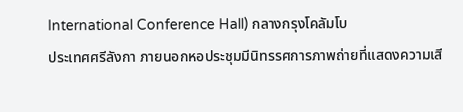International Conference Hall) กลางกรุงโคลัมโบ
ประเทศศรีลังกา ภายนอกหอประชุมมีนิทรรศการภาพถ่ายที่แสดงความเสี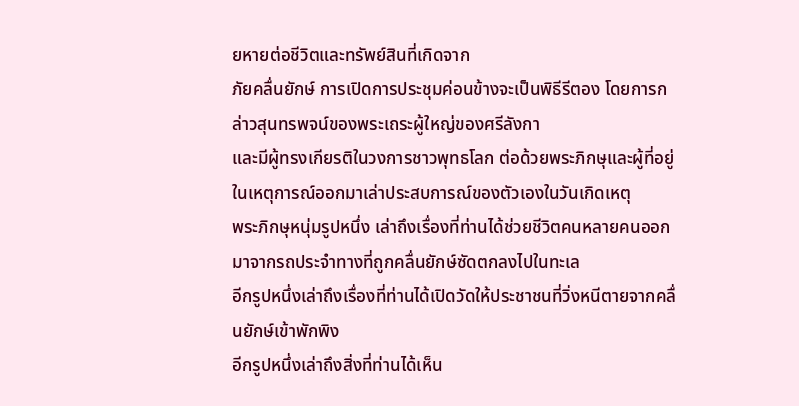ยหายต่อชีวิตและทรัพย์สินที่เกิดจาก
ภัยคลื่นยักษ์ การเปิดการประชุมค่อนข้างจะเป็นพิธีรีตอง โดยการกล่าวสุนทรพจน์ของพระเถระผู้ใหญ่ของศรีลังกา
และมีผู้ทรงเกียรติในวงการชาวพุทธโลก ต่อด้วยพระภิกษุและผู้ที่อยู่ในเหตุการณ์ออกมาเล่าประสบการณ์ของตัวเองในวันเกิดเหตุ
พระภิกษุหนุ่มรูปหนึ่ง เล่าถึงเรื่องที่ท่านได้ช่วยชีวิตคนหลายคนออกมาจากรถประจำทางที่ถูกคลื่นยักษ์ซัดตกลงไปในทะเล
อีกรูปหนึ่งเล่าถึงเรื่องที่ท่านได้เปิดวัดให้ประชาชนที่วิ่งหนีตายจากคลื่นยักษ์เข้าพักพิง
อีกรูปหนึ่งเล่าถึงสิ่งที่ท่านได้เห็น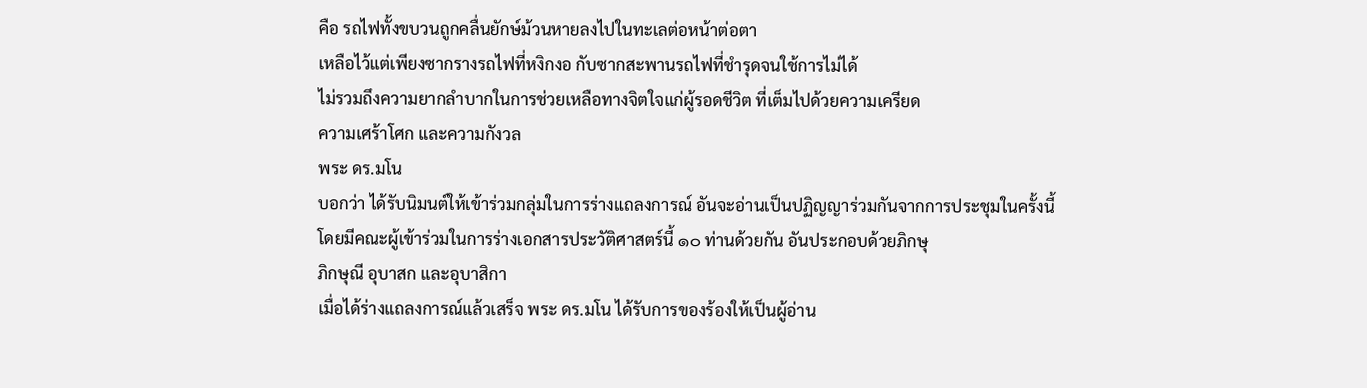คือ รถไฟทั้งขบวนถูกคลื่นยักษ์ม้วนหายลงไปในทะเลต่อหน้าต่อตา
เหลือไว้แต่เพียงซากรางรถไฟที่หงิกงอ กับซากสะพานรถไฟที่ชำรุดจนใช้การไม่ได้
ไม่รวมถึงความยากลำบากในการช่วยเหลือทางจิตใจแก่ผู้รอดชีวิต ที่เต็มไปด้วยความเครียด
ความเศร้าโศก และความกังวล
พระ ดร.มโน
บอกว่า ได้รับนิมนต์ให้เข้าร่วมกลุ่มในการร่างแถลงการณ์ อันจะอ่านเป็นปฏิญญาร่วมกันจากการประชุมในครั้งนี้
โดยมีคณะผู้เข้าร่วมในการร่างเอกสารประวัติศาสตร์นี้ ๑๐ ท่านด้วยกัน อันประกอบด้วยภิกษุ
ภิกษุณี อุบาสก และอุบาสิกา
เมื่อได้ร่างแถลงการณ์แล้วเสร็จ พระ ดร.มโน ได้รับการของร้องให้เป็นผู้อ่าน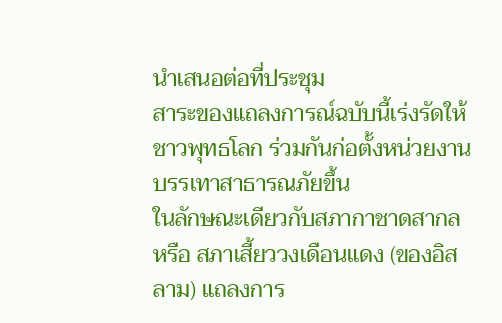นำเสนอต่อที่ประชุม
สาระของแถลงการณ์ฉบับนี้เร่งรัดให้ชาวพุทธโลก ร่วมกันก่อตั้งหน่วยงานบรรเทาสาธารณภัยขึ้น
ในลักษณะเดียวกับสภากาชาดสากล หรือ สภาเสี้ยววงเดือนแดง (ของอิสลาม) แถลงการ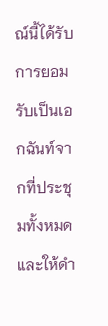ณ์นี้ได้รับการยอมรับเป็นเอกฉันท์จากที่ประชุมทั้งหมด
และให้ดำ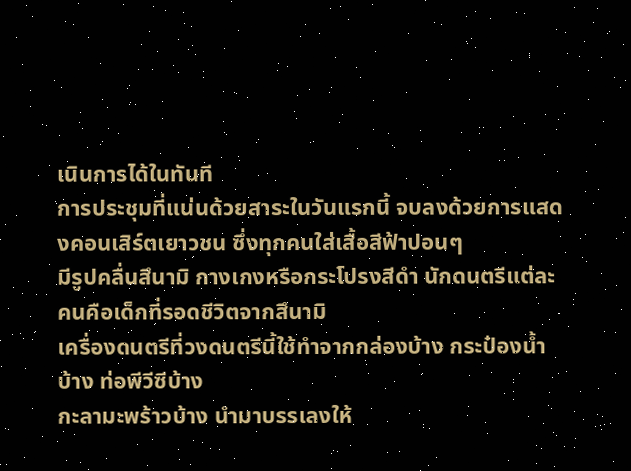เนินการได้ในทันที
การประชุมที่แน่นด้วยสาระในวันแรกนี้ จบลงด้วยการแสดงคอนเสิร์ตเยาวชน ซึ่งทุกคนใส่เสื้อสีฟ้าปอนๆ
มีรูปคลื่นสึนามิ กางเกงหรือกระโปรงสีดำ นักดนตรีแต่ละคนคือเด็กที่รอดชีวิตจากสึนามิ
เครื่องดนตรีที่วงดนตรีนี้ใช้ทำจากกล่องบ้าง กระป๋องน้ำบ้าง ท่อพีวีซีบ้าง
กะลามะพร้าวบ้าง นำมาบรรเลงให้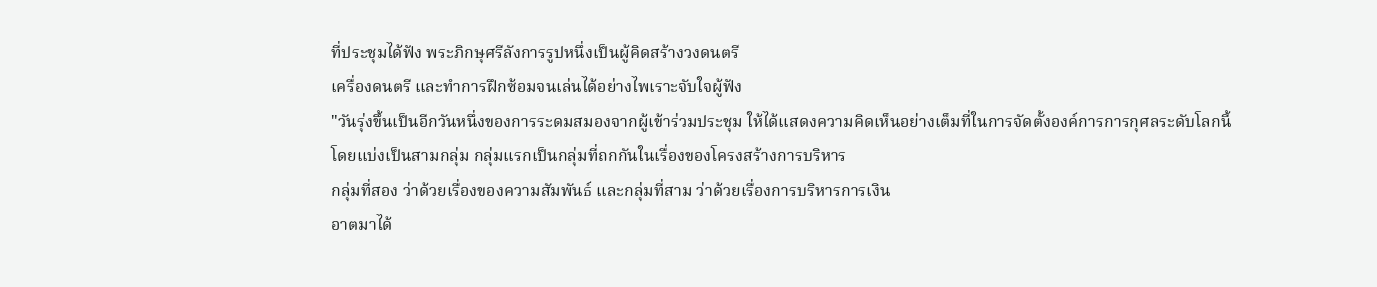ที่ประชุมได้ฟัง พระภิกษุศรีลังการรูปหนึ่งเป็นผู้คิดสร้างวงดนตรี
เครื่องดนตรี และทำการฝึกซ้อมจนเล่นได้อย่างไพเราะจับใจผู้ฟัง
"วันรุ่งขึ้นเป็นอีกวันหนึ่งของการระดมสมองจากผู้เข้าร่วมประชุม ให้ได้แสดงความคิดเห็นอย่างเต็มที่ในการจัดตั้งองค์การการกุศลระดับโลกนี้
โดยแบ่งเป็นสามกลุ่ม กลุ่มแรกเป็นกลุ่มที่ถกกันในเรื่องของโครงสร้างการบริหาร
กลุ่มที่สอง ว่าด้วยเรื่องของความสัมพันธ์ และกลุ่มที่สาม ว่าด้วยเรื่องการบริหารการเงิน
อาตมาได้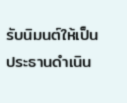รับนิมนต์ให้เป็นประธานดำเนิน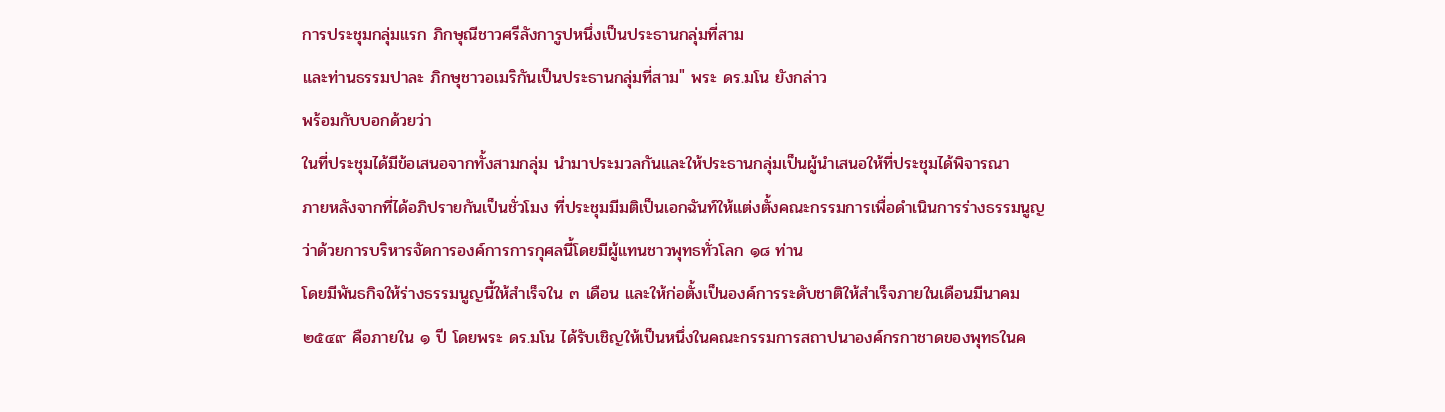การประชุมกลุ่มแรก ภิกษุณีชาวศรีลังการูปหนึ่งเป็นประธานกลุ่มที่สาม
และท่านธรรมปาละ ภิกษุชาวอเมริกันเป็นประธานกลุ่มที่สาม" พระ ดร.มโน ยังกล่าว
พร้อมกับบอกด้วยว่า
ในที่ประชุมได้มีข้อเสนอจากทั้งสามกลุ่ม นำมาประมวลกันและให้ประธานกลุ่มเป็นผู้นำเสนอให้ที่ประชุมได้พิจารณา
ภายหลังจากที่ได้อภิปรายกันเป็นชั่วโมง ที่ประชุมมีมติเป็นเอกฉันท์ให้แต่งตั้งคณะกรรมการเพื่อดำเนินการร่างธรรมนูญ
ว่าด้วยการบริหารจัดการองค์การการกุศลนี้โดยมีผู้แทนชาวพุทธทั่วโลก ๑๘ ท่าน
โดยมีพันธกิจให้ร่างธรรมนูญนี้ให้สำเร็จใน ๓ เดือน และให้ก่อตั้งเป็นองค์การระดับชาติให้สำเร็จภายในเดือนมีนาคม
๒๕๔๙ คือภายใน ๑ ปี โดยพระ ดร.มโน ได้รับเชิญให้เป็นหนึ่งในคณะกรรมการสถาปนาองค์กรกาชาดของพุทธในค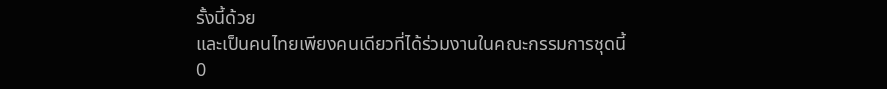รั้งนี้ด้วย
และเป็นคนไทยเพียงคนเดียวที่ได้ร่วมงานในคณะกรรมการชุดนี้
0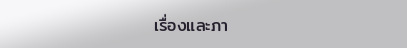เรื่องและภา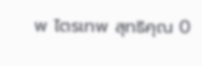พ ไตรเทพ สุทธิคุณ 0